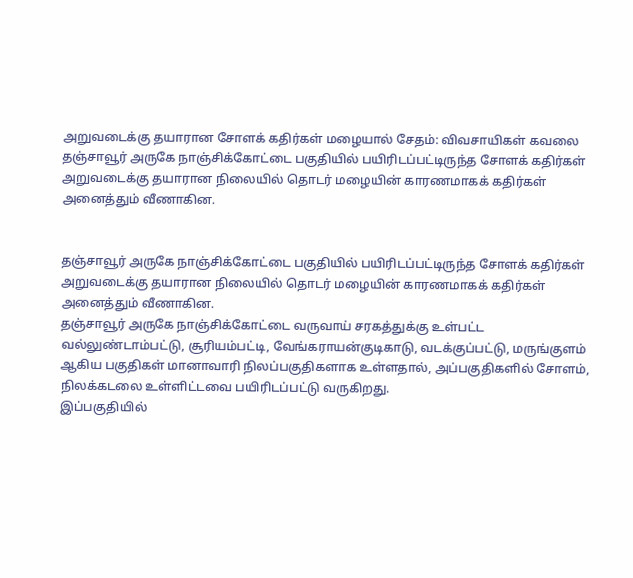அறுவடைக்கு தயாரான சோளக் கதிர்கள் மழையால் சேதம்: விவசாயிகள் கவலை
தஞ்சாவூர் அருகே நாஞ்சிக்கோட்டை பகுதியில் பயிரிடப்பட்டிருந்த சோளக் கதிர்கள் அறுவடைக்கு தயாரான நிலையில் தொடர் மழையின் காரணமாகக் கதிர்கள் அனைத்தும் வீணாகின.


தஞ்சாவூர் அருகே நாஞ்சிக்கோட்டை பகுதியில் பயிரிடப்பட்டிருந்த சோளக் கதிர்கள் அறுவடைக்கு தயாரான நிலையில் தொடர் மழையின் காரணமாகக் கதிர்கள் அனைத்தும் வீணாகின.
தஞ்சாவூர் அருகே நாஞ்சிக்கோட்டை வருவாய் சரகத்துக்கு உள்பட்ட வல்லுண்டாம்பட்டு, சூரியம்பட்டி, வேங்கராயன்குடிகாடு, வடக்குப்பட்டு, மருங்குளம் ஆகிய பகுதிகள் மானாவாரி நிலப்பகுதிகளாக உள்ளதால், அப்பகுதிகளில் சோளம், நிலக்கடலை உள்ளிட்டவை பயிரிடப்பட்டு வருகிறது.
இப்பகுதியில்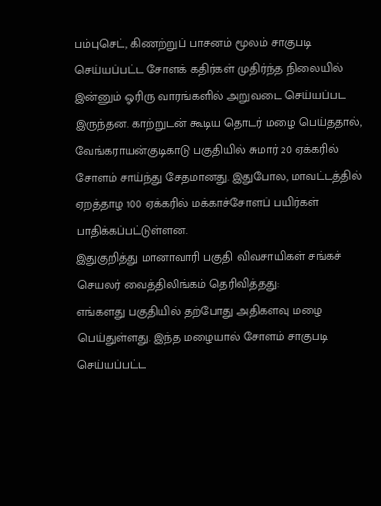பம்புசெட், கிணற்றுப் பாசனம் மூலம் சாகுபடி செய்யப்பட்ட சோளக் கதிர்கள் முதிர்ந்த நிலையில் இன்னும் ஓரிரு வாரங்களில் அறுவடை செய்யப்பட இருந்தன. காற்றுடன் கூடிய தொடர் மழை பெய்ததால், வேங்கராயன்குடிகாடு பகுதியில் சுமார் 20 ஏக்கரில் சோளம் சாய்ந்து சேதமானது. இதுபோல, மாவட்டத்தில் ஏறத்தாழ 100 ஏக்கரில் மக்காச்சோளப் பயிர்கள் பாதிக்கப்பட்டுள்ளன.
இதுகுறித்து மானாவாரி பகுதி விவசாயிகள் சங்கச் செயலர் வைத்திலிங்கம் தெரிவித்தது:
எங்களது பகுதியில் தற்போது அதிகளவு மழை பெய்துள்ளது. இந்த மழையால் சோளம் சாகுபடி செய்யப்பட்ட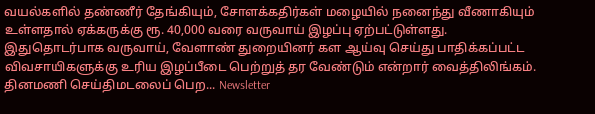வயல்களில் தண்ணீர் தேங்கியும், சோளக்கதிர்கள் மழையில் நனைந்து வீணாகியும் உள்ளதால் ஏக்கருக்கு ரூ. 40,000 வரை வருவாய் இழப்பு ஏற்பட்டுள்ளது.
இதுதொடர்பாக வருவாய், வேளாண் துறையினர் கள ஆய்வு செய்து பாதிக்கப்பட்ட விவசாயிகளுக்கு உரிய இழப்பீடை பெற்றுத் தர வேண்டும் என்றார் வைத்திலிங்கம்.
தினமணி செய்திமடலைப் பெற... Newsletter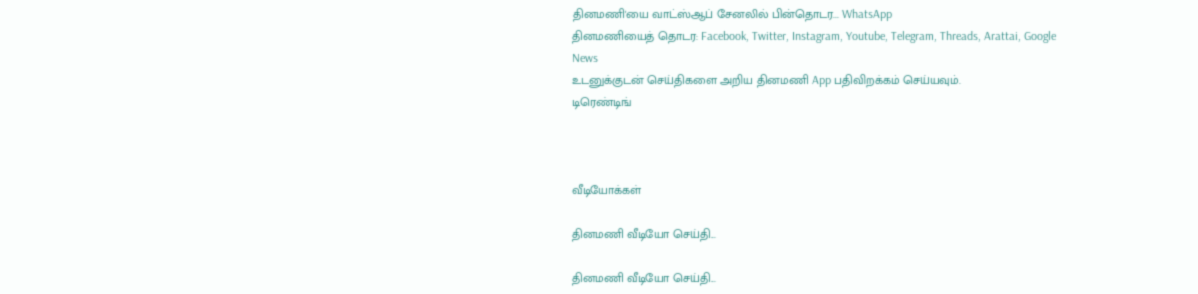தினமணி'யை வாட்ஸ்ஆப் சேனலில் பின்தொடர... WhatsApp
தினமணியைத் தொடர: Facebook, Twitter, Instagram, Youtube, Telegram, Threads, Arattai, Google News
உடனுக்குடன் செய்திகளை அறிய தினமணி App பதிவிறக்கம் செய்யவும்.
டிரெண்டிங்



வீடியோக்கள்

தினமணி வீடியோ செய்தி...

தினமணி வீடியோ செய்தி...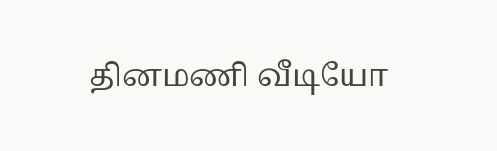தினமணி வீடியோ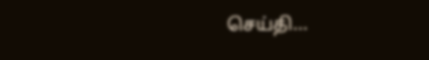செய்தி...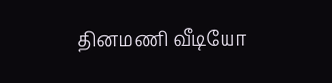தினமணி வீடியோ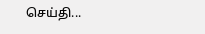செய்தி...